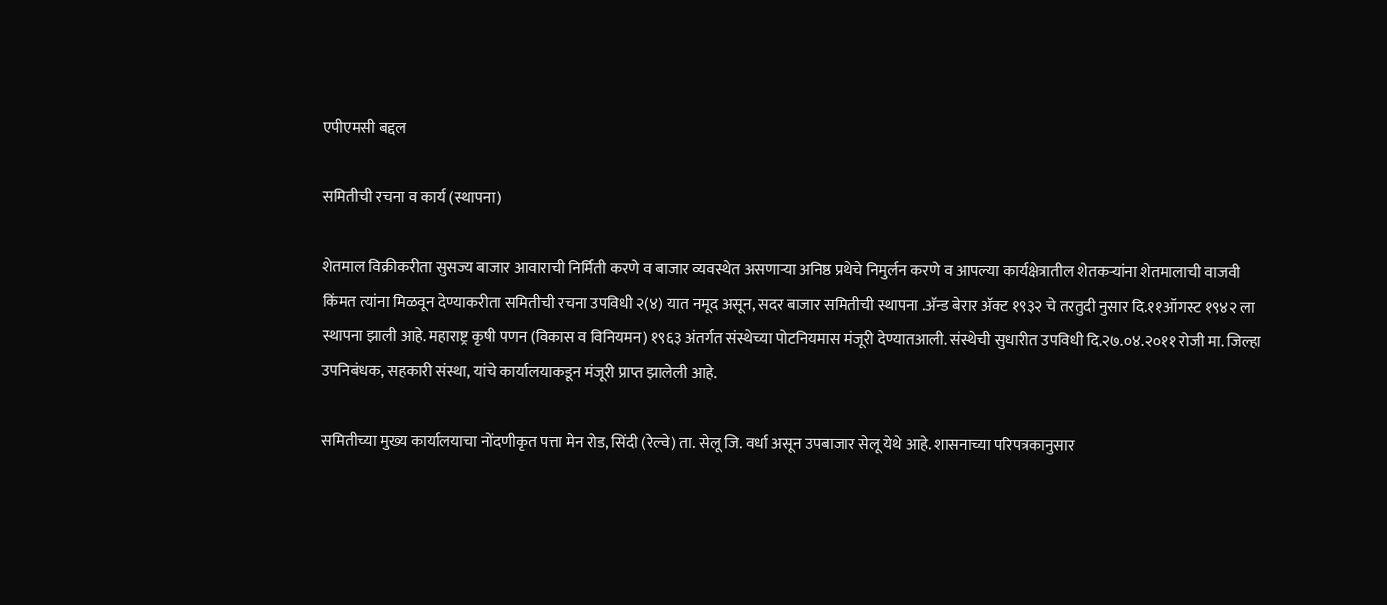एपीएमसी बद्दल

समितीची रचना व कार्य (स्थापना)

शेतमाल विक्रीकरीता सुसज्य बाजार आवाराची निर्मिती करणे व बाजार व्यवस्थेत असणाऱ्या अनिष्ठ प्रथेचे निमुर्लन करणे व आपल्या कार्यक्षेत्रातील शेतकऱ्यांना शेतमालाची वाजवी किंमत त्यांना मिळवून देण्याकरीता समितीची रचना उपविधी २(४) यात नमूद असून, सदर बाजार समितीची स्थापना .अ‍ॅन्ड बेरार अ‍ॅक्ट १९३२ चे तरतुदी नुसार दि.११ऑगस्ट १९४२ ला स्थापना झाली आहे. महाराष्ट्र कृषी पणन (विकास व विनियमन) १९६३ अंतर्गत संस्थेच्या पोटनियमास मंजूरी देण्यातआली. संस्थेची सुधारीत उपविधी दि.२७.०४.२०११ रोजी मा. जिल्हा उपनिबंधक, सहकारी संस्था, यांचे कार्यालयाकडून मंजूरी प्राप्त झालेली आहे.

समितीच्या मुख्य कार्यालयाचा नोंदणीकृत पत्ता मेन रोड, सिंदी (रेल्वे) ता. सेलू जि. वर्धा असून उपबाजार सेलू येथे आहे. शासनाच्या परिपत्रकानुसार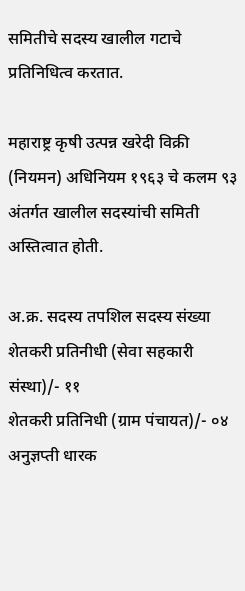समितीचे सदस्य खालील गटाचे प्रतिनिधित्व करतात.

महाराष्ट्र कृषी उत्पन्न खरेदी विक्री (नियमन) अधिनियम १९६३ चे कलम ९३ अंतर्गत खालील सदस्यांची समिती अस्तित्वात होती.

अ.क्र. सदस्य तपशिल सदस्य संख्या
शेतकरी प्रतिनीधी (सेवा सहकारी संस्था)/- ११
शेतकरी प्रतिनिधी (ग्राम पंचायत)/- ०४
अनुज्ञप्ती धारक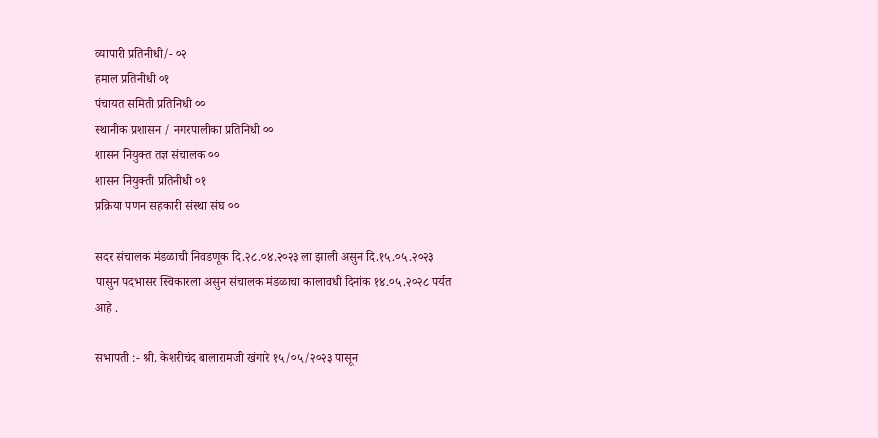व्यापारी प्रतिनीधी/- ०२
हमाल प्रतिनीधी ०१
पंचायत समिती प्रतिनिधी ००
स्थानीक प्रशासन / नगरपालीका प्रतिनिधी ००
शासन नियुक्त तज्ञ संचालक ००
शासन नियुक्ती प्रतिनीधी ०१
प्रक्रिया पणन सहकारी संस्था संघ ००

सदर संचालक मंडळाची निवडणूक दि.२८.०४.२०२३ ला झाली असुन दि.१५.०५.२०२३ पासुन पदभासर स्विकारला असुन संचालक मंडळाचा कालावधी दिनांक १४.०५.२०२८ पर्यत आहे .

सभापती :- श्री. केशरीचंद बालारामजी खंगारे १५/०५/२०२३ पासून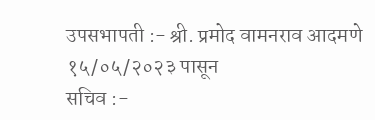उपसभापती :- श्री. प्रमोद वामनराव आदमणे १५/०५/२०२३ पासून
सचिव :-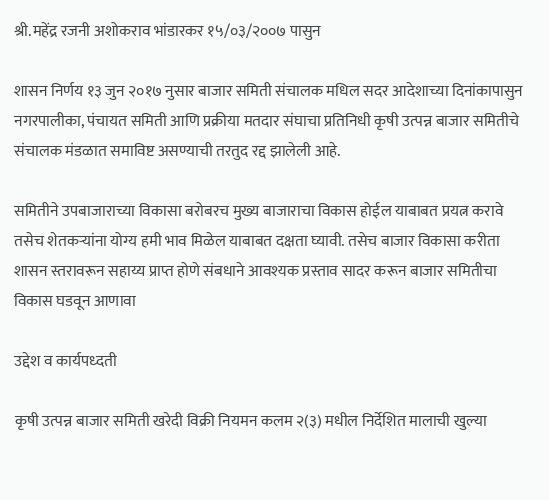श्री.महेंद्र रजनी अशोकराव भांडारकर १५/०३/२००७ पासुन

शासन निर्णय १३ जुन २०१७ नुसार बाजार समिती संचालक मधिल सदर आदेशाच्या दिनांकापासुन नगरपालीका, पंचायत समिती आणि प्रक्रीया मतदार संघाचा प्रतिनिधी कृषी उत्पन्न बाजार समितीचे संचालक मंडळात समाविष्ट असण्याची तरतुद रद्द झालेली आहे.

समितीने उपबाजाराच्या विकासा बरोबरच मुख्य बाजाराचा विकास होईल याबाबत प्रयत्न करावे तसेच शेतकऱ्यांना योग्य हमी भाव मिळेल याबाबत दक्षता घ्यावी. तसेच बाजार विकासा करीता शासन स्तरावरून सहाय्य प्राप्त होणे संबधाने आवश्यक प्रस्ताव सादर करून बाजार समितीचा विकास घडवून आणावा

उद्देश व कार्यपध्दती

कृषी उत्पन्न बाजार समिती खरेदी विक्री नियमन कलम २(३) मधील निर्देशित मालाची खुल्या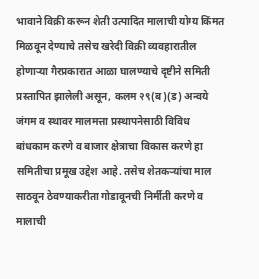भावाने विक्री करून शेती उत्पादित मालाची योग्य किंमत मिळवून देण्याचे तसेच खरेदी विक्री व्यवहारातील होणाऱ्या गैरप्रकारात आळा घालण्याचे दृष्टीने समिती प्रस्तापित झालेली असून, कलम २९(ब)(ड) अन्वये जंगम व स्थावर मालमत्ता प्रस्थापनेसाठी विविध बांधकाम करणे व बाजार क्षेत्राचा विकास करणे हा समितीचा प्रमूख उद्देश आहे. तसेच शेतकऱ्यांचा माल साठवून ठेवण्याकरीता गोडावूनची निर्मीती करणे व मालाची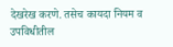देखरेख करणे. तसेच कायदा नियम व उपविधीतील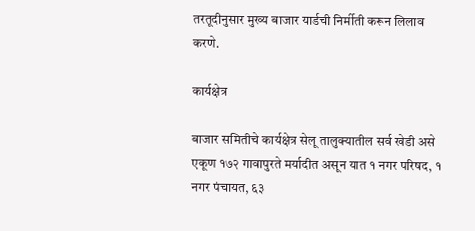तरतूदीनुसार मुख्य बाजार यार्डची निर्मीती करून लिलाव करणे.

कार्यक्षेत्र

बाजार समितीचे कार्यक्षेत्र सेलू तालुक्यातील सर्व खेडी असे एकूण १७२ गावापुरते मर्यादीत असून यात १ नगर परिषद, १ नगर पंचायत, ६३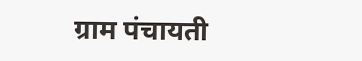ग्राम पंचायती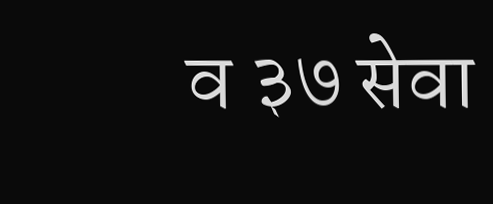व ३७ सेवा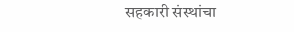सहकारी संस्थांचा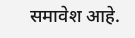समावेश आहे.